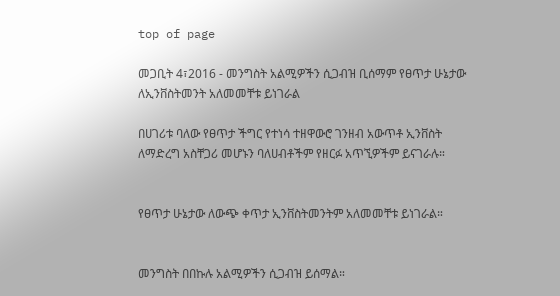top of page

መጋቢት 4፣2016 - መንግስት አልሚዎችን ሲጋብዝ ቢሰማም የፀጥታ ሁኔታው ለኢንቨስትመንት አለመመቸቱ ይነገራል

በሀገሪቱ ባለው የፀጥታ ችግር የተነሳ ተዘዋውሮ ገንዘብ አውጥቶ ኢንቨስት ለማድረግ አስቸጋሪ መሆኑን ባለሀብቶችም የዘርፉ አጥኚዎችም ይናገራሉ።


የፀጥታ ሁኔታው ለውጭ ቀጥታ ኢንቨስትመንትም አለመመቸቱ ይነገራል።


መንግስት በበኩሉ አልሚዎችን ሲጋብዝ ይሰማል።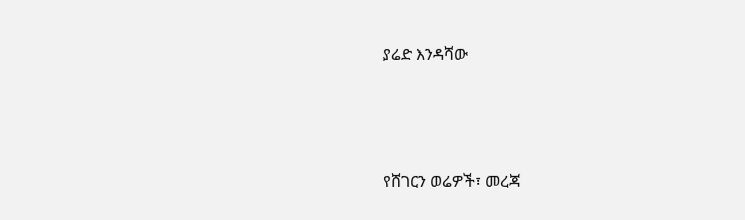ያሬድ እንዳሻው




የሸገርን ወሬዎች፣ መረጃ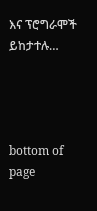እና ፕሮግራሞች ይከታተሉ…




bottom of page